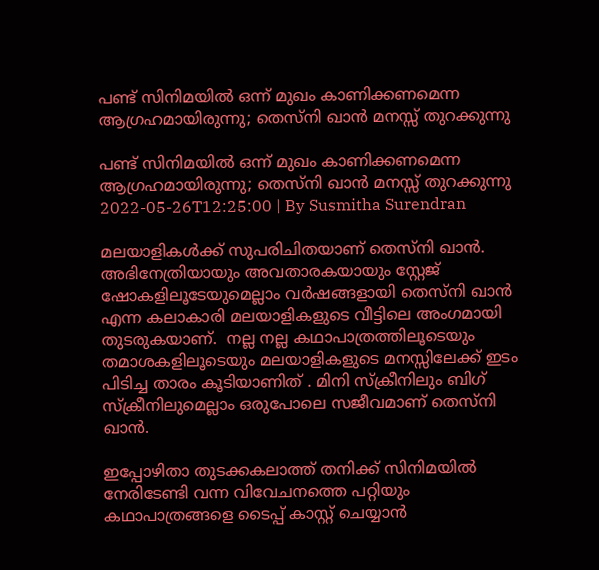പണ്ട് സിനിമയില്‍ ഒന്ന് മുഖം കാണിക്കണമെന്ന ആഗ്രഹമായിരുന്നു; തെസ്‌നി ഖാന്‍ മനസ്സ് തുറക്കുന്നു

പണ്ട് സിനിമയില്‍ ഒന്ന് മുഖം കാണിക്കണമെന്ന ആഗ്രഹമായിരുന്നു; തെസ്‌നി ഖാന്‍ മനസ്സ് തുറക്കുന്നു
2022-05-26T12:25:00 | By Susmitha Surendran

മലയാളികള്‍ക്ക് സുപരിചിതയാണ് തെസ്‌നി ഖാന്‍. അഭിനേത്രിയായും അവതാരകയായും സ്റ്റേജ് ഷോകളിലൂടേയുമെല്ലാം വര്‍ഷങ്ങളായി തെസ്‌നി ഖാന്‍ എന്ന കലാകാരി മലയാളികളുടെ വീട്ടിലെ അംഗമായി തുടരുകയാണ്.  നല്ല നല്ല കഥാപാത്രത്തിലൂടെയും തമാശകളിലൂടെയും മലയാളികളുടെ മനസ്സിലേക്ക് ഇടം പിടിച്ച താരം കൂടിയാണിത് . മിനി സ്‌ക്രീനിലും ബിഗ് സ്‌ക്രീനിലുമെല്ലാം ഒരുപോലെ സജീവമാണ് തെസ്‌നി ഖാന്‍.

ഇപ്പോഴിതാ തുടക്കകലാത്ത് തനിക്ക് സിനിമയില്‍ നേരിടേണ്ടി വന്ന വിവേചനത്തെ പറ്റിയും കഥാപാത്രങ്ങളെ ടൈപ്പ് കാസ്റ്റ് ചെയ്യാന്‍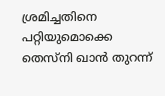ശ്രമിച്ചതിനെ പറ്റിയുമൊക്കെ തെസ്‌നി ഖാന്‍ തുറന്ന്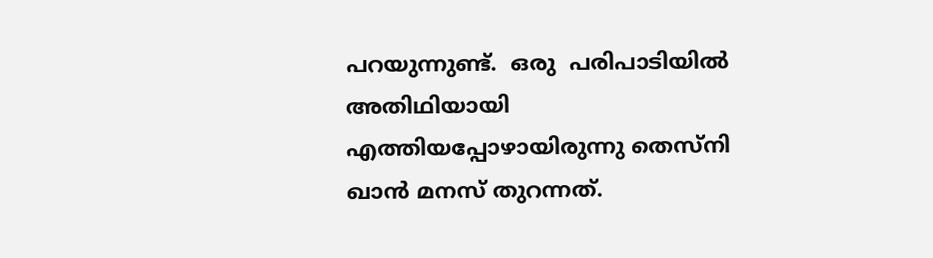പറയുന്നുണ്ട്.  ഒരു  പരിപാടിയില്‍ അതിഥിയായി എത്തിയപ്പോഴായിരുന്നു തെസ്‌നി ഖാന്‍ മനസ് തുറന്നത്.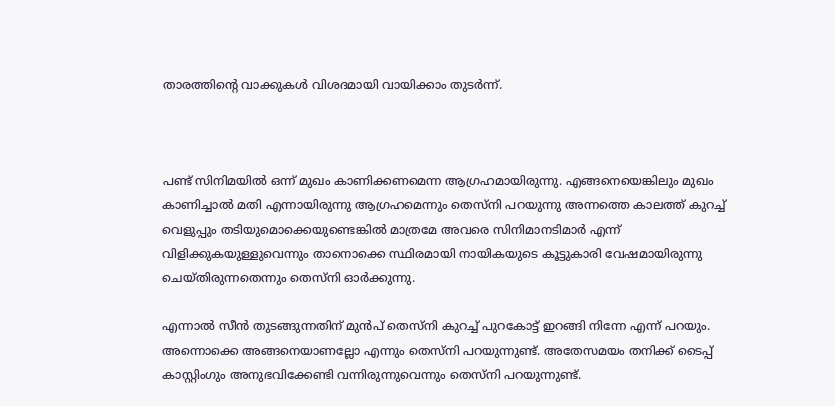താരത്തിന്റെ വാക്കുകള്‍ വിശദമായി വായിക്കാം തുടര്‍ന്ന്.



പണ്ട് സിനിമയില്‍ ഒന്ന് മുഖം കാണിക്കണമെന്ന ആഗ്രഹമായിരുന്നു. എങ്ങനെയെങ്കിലും മുഖം കാണിച്ചാല്‍ മതി എന്നായിരുന്നു ആഗ്രഹമെന്നും തെസ്‌നി പറയുന്നു അന്നത്തെ കാലത്ത് കുറച്ച് വെളുപ്പും തടിയുമൊക്കെയുണ്ടെങ്കില്‍ മാത്രമേ അവരെ സിനിമാനടിമാര്‍ എന്ന് വിളിക്കുകയുള്ളുവെന്നും താനൊക്കെ സ്ഥിരമായി നായികയുടെ കൂട്ടുകാരി വേഷമായിരുന്നു ചെയ്തിരുന്നതെന്നും തെസ്‌നി ഓര്‍ക്കുന്നു.

എന്നാല്‍ സീന്‍ തുടങ്ങുന്നതിന് മുന്‍പ് തെസ്‌നി കുറച്ച് പുറകോട്ട് ഇറങ്ങി നിന്നേ എന്ന് പറയും. അന്നൊക്കെ അങ്ങനെയാണല്ലോ എന്നും തെസ്‌നി പറയുന്നുണ്ട്. അതേസമയം തനിക്ക് ടൈപ്പ് കാസ്റ്റിംഗും അനുഭവിക്കേണ്ടി വന്നിരുന്നുവെന്നും തെസ്‌നി പറയുന്നുണ്ട്.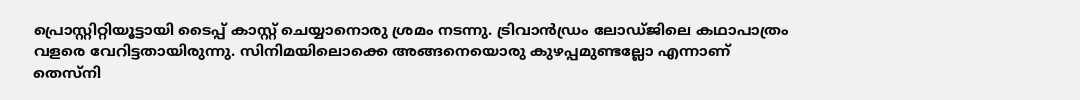പ്രൊസ്റ്റിറ്റിയൂട്ടായി ടൈപ്പ് കാസ്റ്റ് ചെയ്യാനൊരു ശ്രമം നടന്നു. ട്രിവാന്‍ഡ്രം ലോഡ്ജിലെ കഥാപാത്രം വളരെ വേറിട്ടതായിരുന്നു. സിനിമയിലൊക്കെ അങ്ങനെയൊരു കുഴപ്പമുണ്ടല്ലോ എന്നാണ് തെസ്‌നി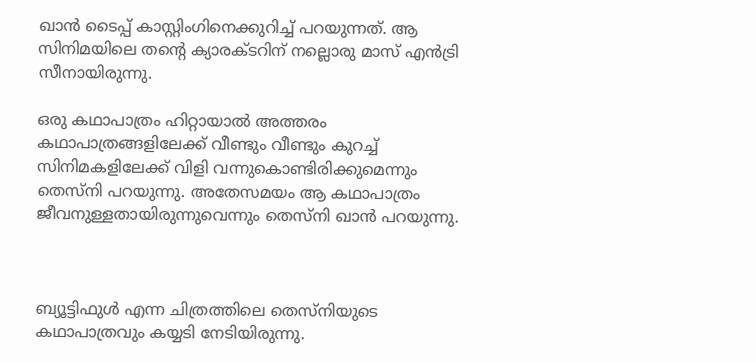ഖാന്‍ ടൈപ്പ് കാസ്റ്റിംഗിനെക്കുറിച്ച് പറയുന്നത്. ആ സിനിമയിലെ തന്റെ ക്യാരക്ടറിന് നല്ലൊരു മാസ് എന്‍ട്രി സീനായിരുന്നു.

ഒരു കഥാപാത്രം ഹിറ്റായാല്‍ അത്തരം കഥാപാത്രങ്ങളിലേക്ക് വീണ്ടും വീണ്ടും കുറച്ച് സിനിമകളിലേക്ക് വിളി വന്നുകൊണ്ടിരിക്കുമെന്നും തെസ്‌നി പറയുന്നു. അതേസമയം ആ കഥാപാത്രം ജീവനുള്ളതായിരുന്നുവെന്നും തെസ്‌നി ഖാന്‍ പറയുന്നു.



ബ്യൂട്ടിഫുള്‍ എന്ന ചിത്രത്തിലെ തെസ്‌നിയുടെ കഥാപാത്രവും കയ്യടി നേടിയിരുന്നു.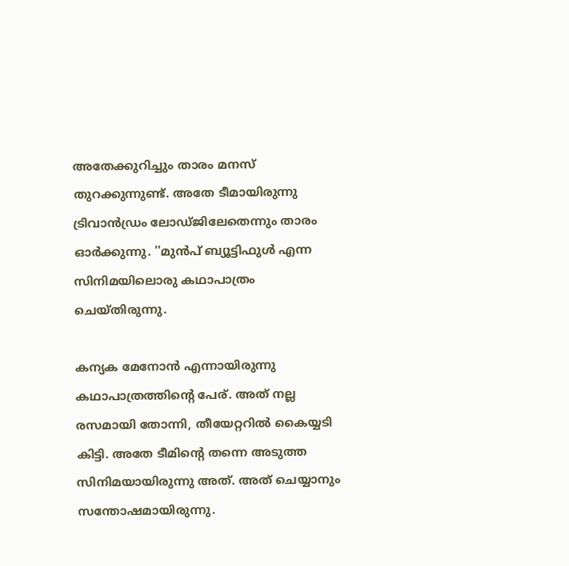അതേക്കുറിച്ചും താരം മനസ് തുറക്കുന്നുണ്ട്. അതേ ടീമായിരുന്നു ട്രിവാന്‍ഡ്രം ലോഡ്ജിലേതെന്നും താരം ഓര്‍ക്കുന്നു. ''മുന്‍പ് ബ്യൂട്ടിഫുള്‍ എന്ന സിനിമയിലൊരു കഥാപാത്രം ചെയ്തിരുന്നു.

കന്യക മേനോന്‍ എന്നായിരുന്നു കഥാപാത്രത്തിന്റെ പേര്. അത് നല്ല രസമായി തോന്നി, തീയേറ്ററില്‍ കൈയ്യടി കിട്ടി. അതേ ടീമിന്റെ തന്നെ അടുത്ത സിനിമയായിരുന്നു അത്. അത് ചെയ്യാനും സന്തോഷമായിരുന്നു.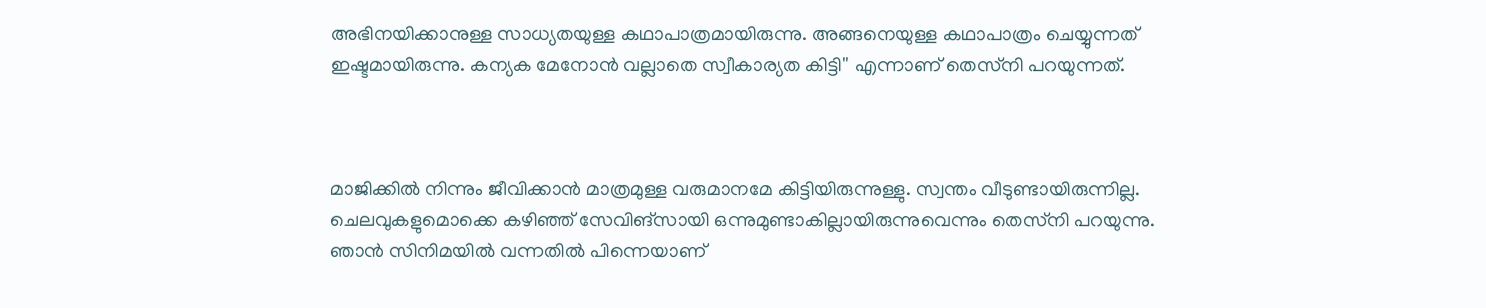അഭിനയിക്കാനുള്ള സാധ്യതയുള്ള കഥാപാത്രമായിരുന്നു. അങ്ങനെയുള്ള കഥാപാത്രം ചെയ്യുന്നത് ഇഷ്ടമായിരുന്നു. കന്യക മേനോന്‍ വല്ലാതെ സ്വീകാര്യത കിട്ടി'' എന്നാണ് തെസ്‌നി പറയുന്നത്.



മാജിക്കില്‍ നിന്നും ജീവിക്കാന്‍ മാത്രമുള്ള വരുമാനമേ കിട്ടിയിരുന്നുള്ളു. സ്വന്തം വീടുണ്ടായിരുന്നില്ല. ചെലവുകളുമൊക്കെ കഴിഞ്ഞ് സേവിങ്‌സായി ഒന്നുമുണ്ടാകില്ലായിരുന്നുവെന്നും തെസ്‌നി പറയുന്നു. ഞാന്‍ സിനിമയില്‍ വന്നതില്‍ പിന്നെയാണ്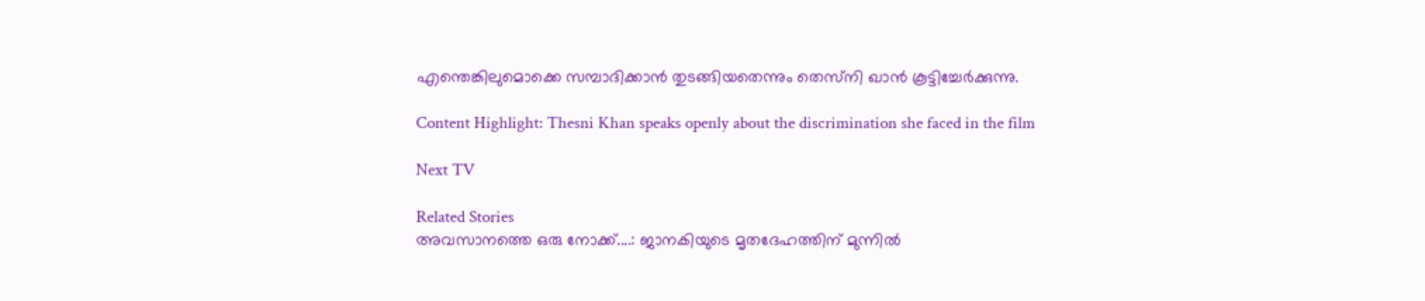എന്തെങ്കിലുമൊക്കെ സമ്പാദിക്കാന്‍ തുടങ്ങിയതെന്നും തെസ്‌നി ഖാന്‍ കൂട്ടിച്ചേര്‍ക്കുന്നു.

Content Highlight: Thesni Khan speaks openly about the discrimination she faced in the film

Next TV

Related Stories
അവസാനത്തെ ഒരു നോക്ക്....: ജാനകിയുടെ മൃതദേഹത്തിന് മുന്നിൽ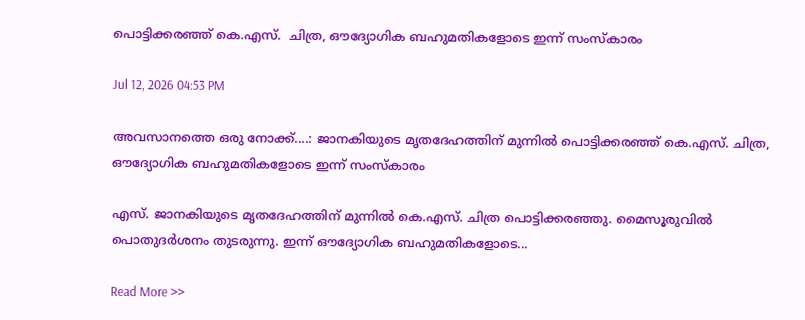പൊട്ടിക്കരഞ്ഞ് കെ.എസ്.  ചിത്ര, ഔദ്യോഗിക ബഹുമതികളോടെ ഇന്ന് സംസ്കാരം

Jul 12, 2026 04:53 PM

അവസാനത്തെ ഒരു നോക്ക്....: ജാനകിയുടെ മൃതദേഹത്തിന് മുന്നിൽ പൊട്ടിക്കരഞ്ഞ് കെ.എസ്. ചിത്ര, ഔദ്യോഗിക ബഹുമതികളോടെ ഇന്ന് സംസ്കാരം

എസ്. ജാനകിയുടെ മൃതദേഹത്തിന് മുന്നിൽ കെ.എസ്. ചിത്ര പൊട്ടിക്കരഞ്ഞു. മൈസൂരുവിൽ പൊതുദർശനം തുടരുന്നു. ഇന്ന് ഔദ്യോഗിക ബഹുമതികളോടെ...

Read More >>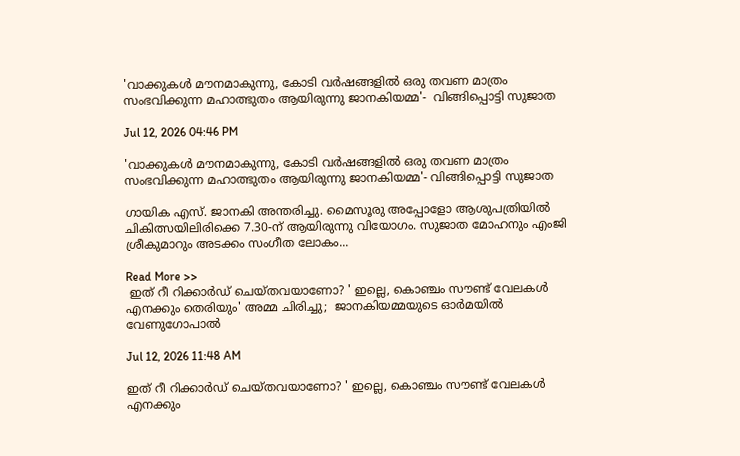'വാക്കുകൾ മൗനമാകുന്നു, കോടി വർഷങ്ങളിൽ ഒരു തവണ മാത്രം സംഭവിക്കുന്ന മഹാത്ഭുതം ആയിരുന്നു ജാനകിയമ്മ'-  വിങ്ങിപ്പൊട്ടി സുജാത

Jul 12, 2026 04:46 PM

'വാക്കുകൾ മൗനമാകുന്നു, കോടി വർഷങ്ങളിൽ ഒരു തവണ മാത്രം സംഭവിക്കുന്ന മഹാത്ഭുതം ആയിരുന്നു ജാനകിയമ്മ'- വിങ്ങിപ്പൊട്ടി സുജാത

ഗായിക എസ്. ജാനകി അന്തരിച്ചു. മൈസൂരു അപ്പോളോ ആശുപത്രിയിൽ ചികിത്സയിലിരിക്കെ 7.30-ന് ആയിരുന്നു വിയോഗം. സുജാത മോഹനും എംജി ശ്രീകുമാറും അടക്കം സംഗീത ലോകം...

Read More >>
 ഇത് റീ റിക്കാർഡ് ചെയ്തവയാണോ? ' ഇല്ലെ, കൊഞ്ചം സൗണ്ട് വേലകൾ എനക്കും തെരിയും' അമ്മ ചിരിച്ചു;  ജാനകിയമ്മയുടെ ഓർമയിൽ വേണുഗോപാൽ

Jul 12, 2026 11:48 AM

ഇത് റീ റിക്കാർഡ് ചെയ്തവയാണോ? ' ഇല്ലെ, കൊഞ്ചം സൗണ്ട് വേലകൾ എനക്കും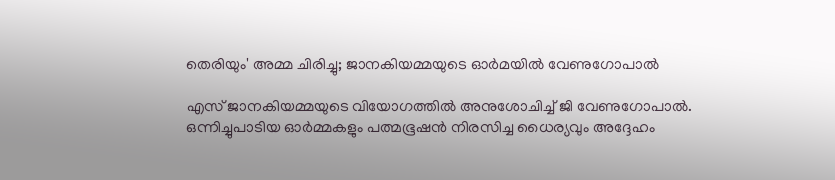തെരിയും' അമ്മ ചിരിച്ചു; ജാനകിയമ്മയുടെ ഓർമയിൽ വേണുഗോപാൽ

എസ് ജാനകിയമ്മയുടെ വിയോഗത്തിൽ അനുശോചിച്ച് ജി വേണുഗോപാൽ. ഒന്നിച്ചുപാടിയ ഓർമ്മകളും പത്മഭൂഷൻ നിരസിച്ച ധൈര്യവും അദ്ദേഹം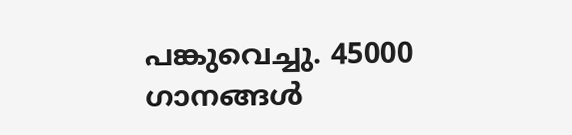പങ്കുവെച്ചു. 45000 ഗാനങ്ങൾ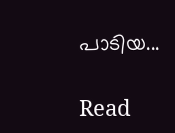പാടിയ...

Read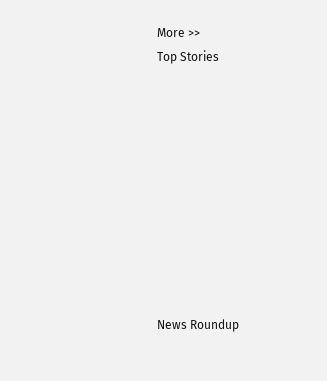More >>
Top Stories










News Roundup